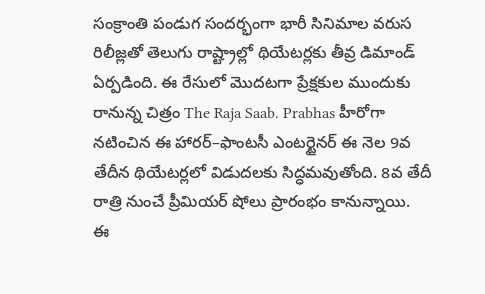సంక్రాంతి పండుగ సందర్భంగా భారీ సినిమాల వరుస రిలీజ్లతో తెలుగు రాష్ట్రాల్లో థియేటర్లకు తీవ్ర డిమాండ్ ఏర్పడింది. ఈ రేసులో మొదటగా ప్రేక్షకుల ముందుకు రానున్న చిత్రం The Raja Saab. Prabhas హీరోగా నటించిన ఈ హారర్–ఫాంటసీ ఎంటర్టైనర్ ఈ నెల 9వ తేదీన థియేటర్లలో విడుదలకు సిద్ధమవుతోంది. 8వ తేదీ రాత్రి నుంచే ప్రీమియర్ షోలు ప్రారంభం కానున్నాయి.
ఈ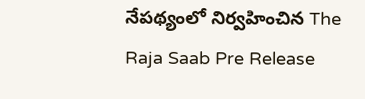నేపథ్యంలో నిర్వహించిన The Raja Saab Pre Release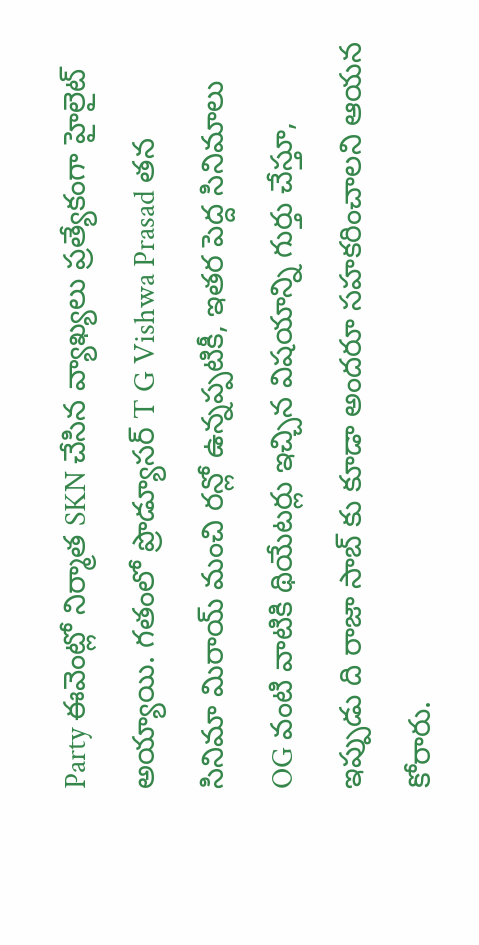Party ఈవెంట్లో నిర్మాత SKN చేసిన వ్యాఖ్యలు ప్రత్యేకంగా హైలైట్ అయ్యాయి. గతంలో ప్రొడ్యూసర్ T G Vishwa Prasad తన సినిమా మిరాయ్ మంచి రన్లో ఉన్నప్పటికీ, ఇతర పెద్ద సినిమాలు OG వంటి వాటికి థియేటర్లు ఇచ్చిన విషయాన్ని గుర్తు చేస్తూ, ఇప్పుడు ది రాజా సాబ్ కు కూడా అందరూ సహకరించాలని ఆయన కోరారు.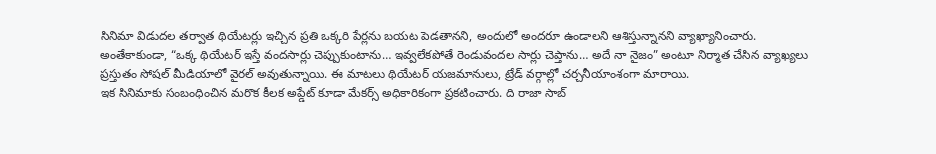సినిమా విడుదల తర్వాత థియేటర్లు ఇచ్చిన ప్రతి ఒక్కరి పేర్లను బయట పెడతానని, అందులో అందరూ ఉండాలని ఆశిస్తున్నానని వ్యాఖ్యానించారు.
అంతేకాకుండా, “ఒక్క థియేటర్ ఇస్తే వందసార్లు చెప్పుకుంటాను… ఇవ్వలేకపోతే రెండువందల సార్లు చెప్తాను… అదే నా నైజం” అంటూ నిర్మాత చేసిన వ్యాఖ్యలు ప్రస్తుతం సోషల్ మీడియాలో వైరల్ అవుతున్నాయి. ఈ మాటలు థియేటర్ యజమానులు, ట్రేడ్ వర్గాల్లో చర్చనీయాంశంగా మారాయి.
ఇక సినిమాకు సంబంధించిన మరొక కీలక అప్డేట్ కూడా మేకర్స్ అధికారికంగా ప్రకటించారు. ది రాజా సాబ్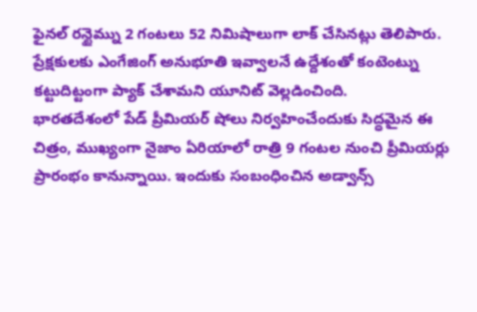ఫైనల్ రన్టైమ్ను 2 గంటలు 52 నిమిషాలుగా లాక్ చేసినట్లు తెలిపారు. ప్రేక్షకులకు ఎంగేజింగ్ అనుభూతి ఇవ్వాలనే ఉద్దేశంతో కంటెంట్ను కట్టుదిట్టంగా ప్యాక్ చేశామని యూనిట్ వెల్లడించింది.
భారతదేశంలో పేడ్ ప్రీమియర్ షోలు నిర్వహించేందుకు సిద్ధమైన ఈ చిత్రం, ముఖ్యంగా నైజాం ఏరియాలో రాత్రి 9 గంటల నుంచి ప్రీమియర్లు ప్రారంభం కానున్నాయి. ఇందుకు సంబంధించిన అడ్వాన్స్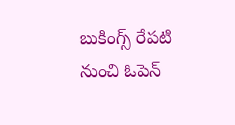బుకింగ్స్ రేపటి నుంచి ఓపెన్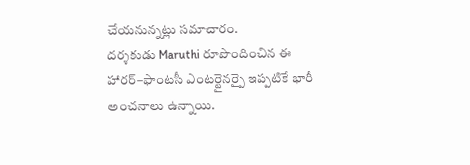చేయనున్నట్లు సమాచారం.
దర్శకుడు Maruthi రూపొందించిన ఈ హారర్–ఫాంటసీ ఎంటర్టైనర్పై ఇప్పటికే భారీ అంచనాలు ఉన్నాయి.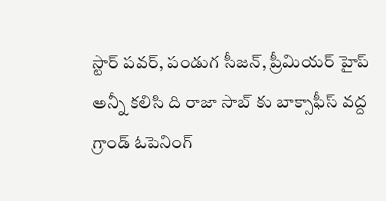స్టార్ పవర్, పండుగ సీజన్, ప్రీమియర్ హైప్ అన్నీ కలిసి ది రాజా సాబ్ కు బాక్సాఫీస్ వద్ద గ్రాండ్ ఓపెనింగ్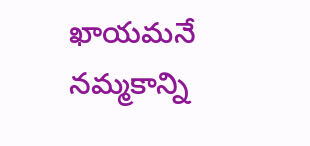ఖాయమనే నమ్మకాన్ని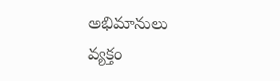అభిమానులు వ్యక్తం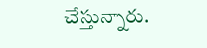చేస్తున్నారు.